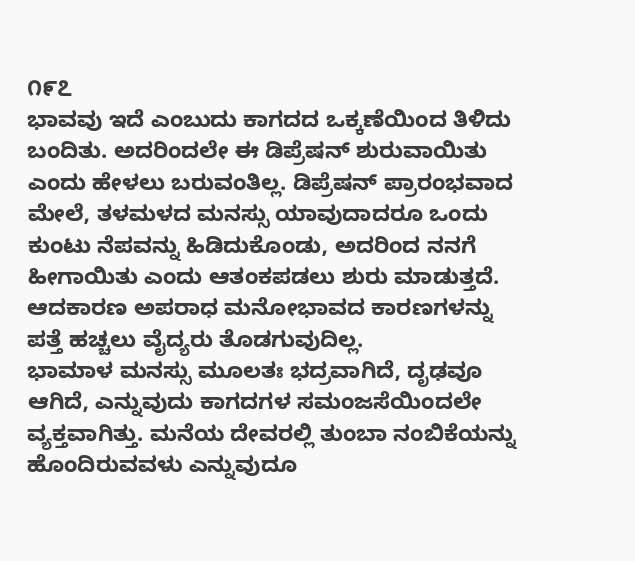೧೯೭
ಭಾವವು ಇದೆ ಎಂಬುದು ಕಾಗದದ ಒಕ್ಕಣೆಯಿಂದ ತಿಳಿದು ಬಂದಿತು. ಅದರಿಂದಲೇ ಈ ಡಿಪ್ರೆಷನ್ ಶುರುವಾಯಿತು ಎಂದು ಹೇಳಲು ಬರುವಂತಿಲ್ಲ. ಡಿಪ್ರೆಷನ್ ಪ್ರಾರಂಭವಾದ ಮೇಲೆ, ತಳಮಳದ ಮನಸ್ಸು ಯಾವುದಾದರೂ ಒಂದು ಕುಂಟು ನೆಪವನ್ನು ಹಿಡಿದುಕೊಂಡು, ಅದರಿಂದ ನನಗೆ ಹೀಗಾಯಿತು ಎಂದು ಆತಂಕಪಡಲು ಶುರು ಮಾಡುತ್ತದೆ. ಆದಕಾರಣ ಅಪರಾಧ ಮನೋಭಾವದ ಕಾರಣಗಳನ್ನು ಪತ್ತೆ ಹಚ್ಚಲು ವೈದ್ಯರು ತೊಡಗುವುದಿಲ್ಲ.
ಭಾಮಾಳ ಮನಸ್ಸು ಮೂಲತಃ ಭದ್ರವಾಗಿದೆ, ದೃಢವೂ ಆಗಿದೆ, ಎನ್ನುವುದು ಕಾಗದಗಳ ಸಮಂಜಸೆಯಿಂದಲೇ ವ್ಯಕ್ತವಾಗಿತ್ತು. ಮನೆಯ ದೇವರಲ್ಲಿ ತುಂಬಾ ನಂಬಿಕೆಯನ್ನು ಹೊಂದಿರುವವಳು ಎನ್ನುವುದೂ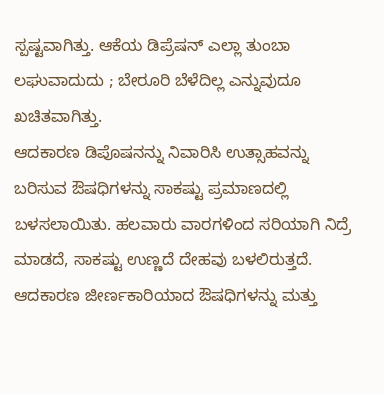ಸ್ಪಷ್ಟವಾಗಿತ್ತು. ಆಕೆಯ ಡಿಪ್ರೆಷನ್ ಎಲ್ಲಾ ತುಂಬಾ ಲಘುವಾದುದು ; ಬೇರೂರಿ ಬೆಳೆದಿಲ್ಲ ಎನ್ನುವುದೂ ಖಚಿತವಾಗಿತ್ತು.
ಆದಕಾರಣ ಡಿಪೊಷನನ್ನು ನಿವಾರಿಸಿ ಉತ್ಸಾಹವನ್ನು ಬರಿಸುವ ಔಷಧಿಗಳನ್ನು ಸಾಕಷ್ಟು ಪ್ರಮಾಣದಲ್ಲಿ ಬಳಸಲಾಯಿತು. ಹಲವಾರು ವಾರಗಳಿಂದ ಸರಿಯಾಗಿ ನಿದ್ರೆ ಮಾಡದೆ, ಸಾಕಷ್ಟು ಉಣ್ಣದೆ ದೇಹವು ಬಳಲಿರುತ್ತದೆ. ಆದಕಾರಣ ಜೀರ್ಣಕಾರಿಯಾದ ಔಷಧಿಗಳನ್ನು ಮತ್ತು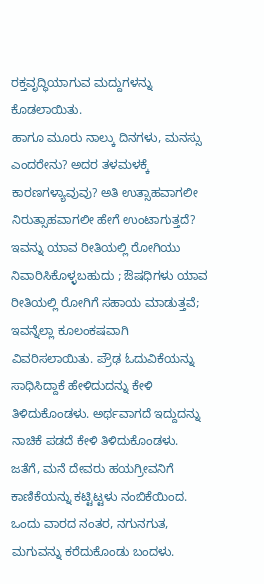ರಕ್ತವೃದ್ಧಿಯಾಗುವ ಮದ್ದುಗಳನ್ನು ಕೊಡಲಾಯಿತು.
ಹಾಗೂ ಮೂರು ನಾಲ್ಕು ದಿನಗಳು, ಮನಸ್ಸು ಎಂದರೇನು? ಅದರ ತಳಮಳಕ್ಕೆ ಕಾರಣಗಳ್ಯಾವುವು? ಅತಿ ಉತ್ಸಾಹವಾಗಲೀ ನಿರುತ್ಸಾಹವಾಗಲೀ ಹೇಗೆ ಉಂಟಾಗುತ್ತದೆ? ಇವನ್ನು ಯಾವ ರೀತಿಯಲ್ಲಿ ರೋಗಿಯು ನಿವಾರಿಸಿಕೊಳ್ಳಬಹುದು ; ಔಷಧಿಗಳು ಯಾವ ರೀತಿಯಲ್ಲಿ ರೋಗಿಗೆ ಸಹಾಯ ಮಾಡುತ್ತವೆ; ಇವನ್ನೆಲ್ಲಾ ಕೂಲಂಕಷವಾಗಿ ವಿವರಿಸಲಾಯಿತು. ಪ್ರೌಢ ಓದುವಿಕೆಯನ್ನು ಸಾಧಿಸಿದ್ದಾಕೆ ಹೇಳಿದುದನ್ನು ಕೇಳಿ ತಿಳಿದುಕೊಂಡಳು. ಅರ್ಥವಾಗದೆ ಇದ್ದುದನ್ನು ನಾಚಿಕೆ ಪಡದೆ ಕೇಳಿ ತಿಳಿದುಕೊಂಡಳು.
ಜತೆಗೆ, ಮನೆ ದೇವರು ಹಯಗ್ರೀವನಿಗೆ ಕಾಣಿಕೆಯನ್ನು ಕಟ್ಟಿಟ್ಟಳು ನಂಬಿಕೆಯಿಂದ.
ಒಂದು ವಾರದ ನಂತರ, ನಗುನಗುತ, ಮಗುವನ್ನು ಕರೆದುಕೊಂಡು ಬಂದಳು.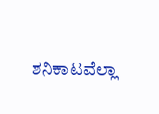ಶನಿಕಾಟವೆಲ್ಲಾ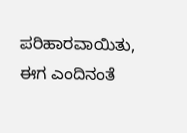ಪರಿಹಾರವಾಯಿತು, ಈಗ ಎಂದಿನಂತೆ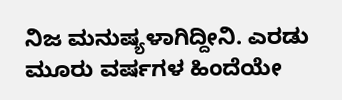ನಿಜ ಮನುಷ್ಯಳಾಗಿದ್ದೀನಿ. ಎರಡು ಮೂರು ವರ್ಷಗಳ ಹಿಂದೆಯೇ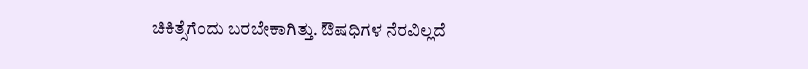ಚಿಕಿತ್ಸೆಗೆಂದು ಬರಬೇಕಾಗಿತ್ತು. ಔಷಧಿಗಳ ನೆರವಿಲ್ಲದೆ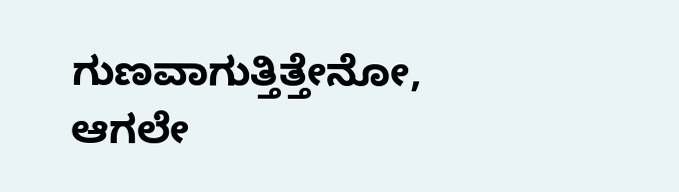ಗುಣವಾಗುತ್ತಿತ್ತೇನೋ, ಆಗಲೇ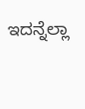ಇದನ್ನೆಲ್ಲಾ